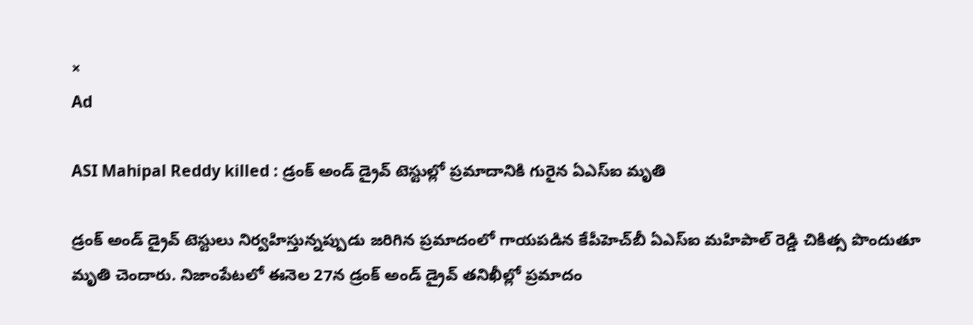×
Ad

ASI Mahipal Reddy killed : డ్రంక్‌ అండ్ డ్రైవ్‌ టెస్టుల్లో ప్రమాదానికి గురైన ఏఎస్‌ఐ మృతి

డ్రంక్‌ అండ్ డ్రైవ్‌ టెస్టులు నిర్వహిస్తున్నప్పుడు జరిగిన ప్రమాదంలో గాయపడిన కేపీహెచ్‌బీ ఏఎస్‌ఐ మహిపాల్‌ రెడ్డి చికిత్స పొందుతూ మృతి చెందారు. నిజాంపేటలో ఈనెల 27న డ్రంక్‌ అండ్‌ డ్రైవ్‌ తనిఖీల్లో ప్రమాదం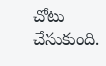చోటు చేసుకుంది.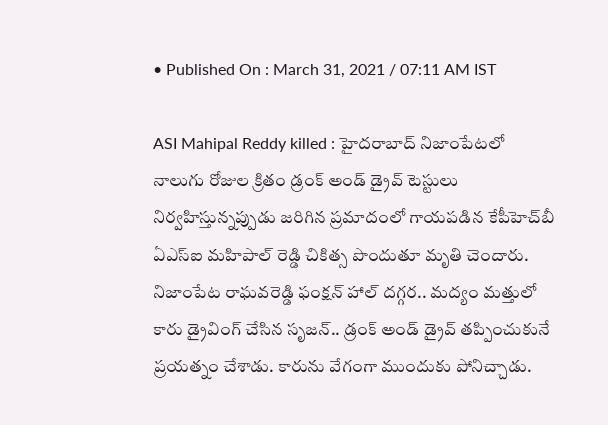• Published On : March 31, 2021 / 07:11 AM IST

ASI Mahipal Reddy killed : హైదరాబాద్‌ నిజాంపేటలో నాలుగు రోజుల క్రితం డ్రంక్‌ అండ్ డ్రైవ్‌ టెస్టులు నిర్వహిస్తున్నప్పుడు జరిగిన ప్రమాదంలో గాయపడిన కేపీహెచ్‌బీ ఏఎస్‌ఐ మహిపాల్‌ రెడ్డి చికిత్స పొందుతూ మృతి చెందారు. నిజాంపేట రాఘవరెడ్డి ఫంక్షన్ హాల్ దగ్గర.. మద్యం మత్తులో కారు డ్రైవింగ్ చేసిన సృజన్.. డ్రంక్ అండ్ డ్రైవ్ తప్పించుకునే ప్రయత్నం చేశాడు. కారును వేగంగా ముందుకు పోనిచ్చాడు.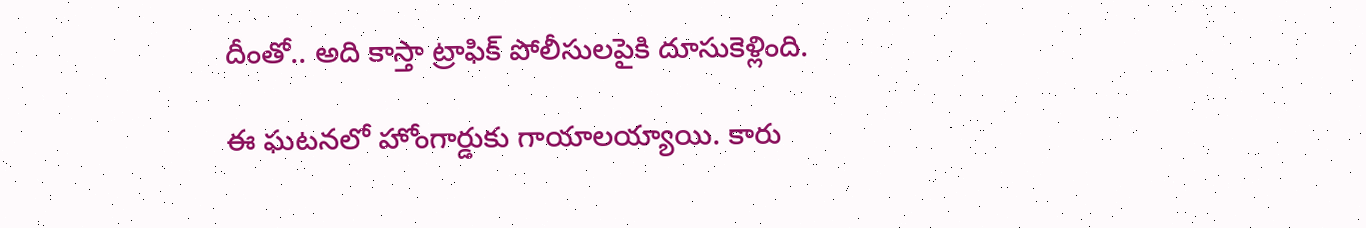దీంతో.. అది కాస్తా ట్రాఫిక్ పోలీసులపైకి దూసుకెళ్లింది.

ఈ ఘటనలో హోంగార్డుకు గాయాలయ్యాయి. కారు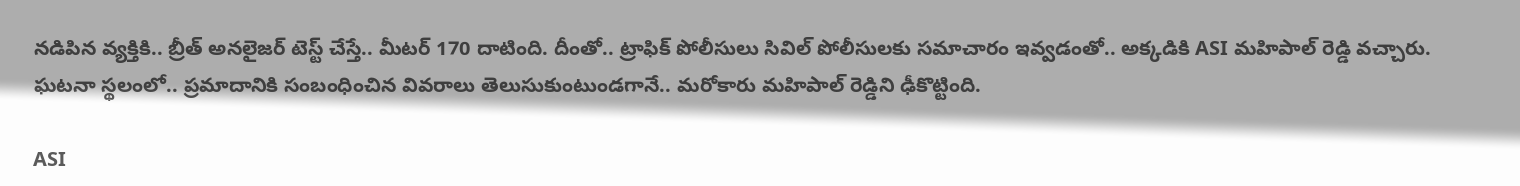నడిపిన వ్యక్తికి.. బ్రీత్ అనలైజర్ టెస్ట్ చేస్తే.. మీటర్ 170 దాటింది. దీంతో.. ట్రాఫిక్‌ పోలీసులు సివిల్ పోలీసులకు సమాచారం ఇవ్వడంతో.. అక్కడికి ASI మహిపాల్ రెడ్డి వచ్చారు. ఘటనా స్థలంలో.. ప్రమాదానికి సంబంధించిన వివరాలు తెలుసుకుంటుండగానే.. మరోకారు మహిపాల్ రెడ్డిని ఢీకొట్టింది.

ASI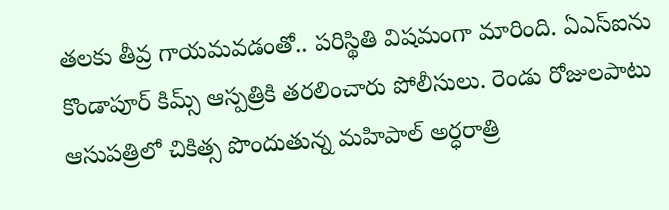తలకు తీవ్ర గాయమవడంతో.. పరిస్థితి విషమంగా మారింది. ఏఎస్‌ఐను కొండాపూర్‌ కిమ్స్‌ ఆస్పత్రికి తరలించారు పోలీసులు. రెండు రోజులపాటు ఆసుపత్రిలో చికిత్స పొందుతున్న మహిపాల్‌ అర్ధరాత్రి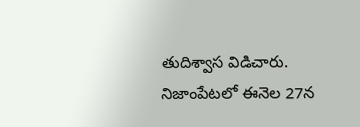తుదిశ్వాస విడిచారు. నిజాంపేటలో ఈనెల 27న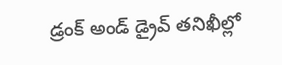డ్రంక్‌ అండ్‌ డ్రైవ్‌ తనిఖీల్లో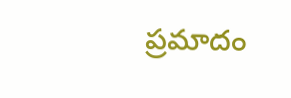ప్రమాదం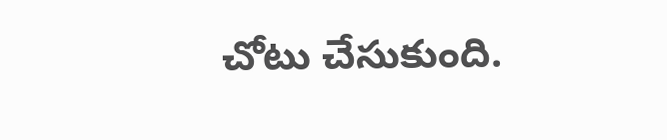చోటు చేసుకుంది.